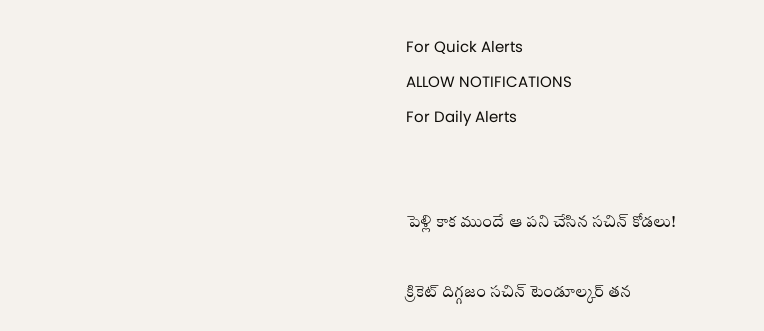For Quick Alerts
ALLOW NOTIFICATIONS
For Daily Alerts


పెళ్లి కాక ముందే ఆ పని చేసిన సచిన్ కోడలు!

క్రికెట్ దిగ్గజం సచిన్ టెండూల్కర్ తన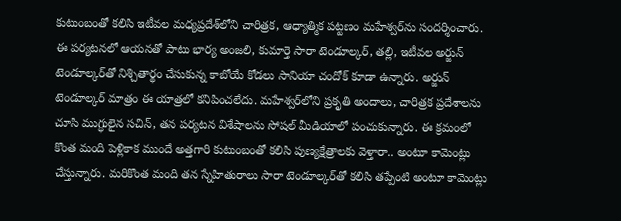కుటుంబంతో కలిసి ఇటీవల మధ్యప్రదేశ్‌లోని చారిత్రక, ఆధ్యాత్మిక పట్టణం మహేశ్వర్‌ను సందర్శించారు. ఈ పర్యటనలో ఆయనతో పాటు భార్య అంజలి, కుమార్తె సారా టెండూల్కర్, తల్లి, ఇటీవల అర్జున్ టెండూల్కర్‌తో నిశ్చితార్థం చేసుకున్న కాబోయే కోడలు సానియా చందోక్ కూడా ఉన్నారు. అర్జున్ టెండూల్కర్ మాత్రం ఈ యాత్రలో కనిపించలేదు. మహేశ్వర్‌లోని ప్రకృతి అందాలు, చారిత్రక ప్రదేశాలను చూసి ముగ్ధులైన సచిన్, తన పర్యటన విశేషాలను సోషల్ మీడియాలో పంచుకున్నారు. ఈ క్రమంలో కొంత మంది పెళ్లికాక ముందే అత్తగారి కుటుంబంతో కలిసి పుణ్యక్షేత్రాలకు వెళ్తారా.. అంటూ కామెంట్లు చేస్తున్నారు. మరికొంత మంది తన స్నేహితురాలు సారా టెండూల్కర్‌తో కలిసి తప్పేంటి అంటూ కామెంట్లు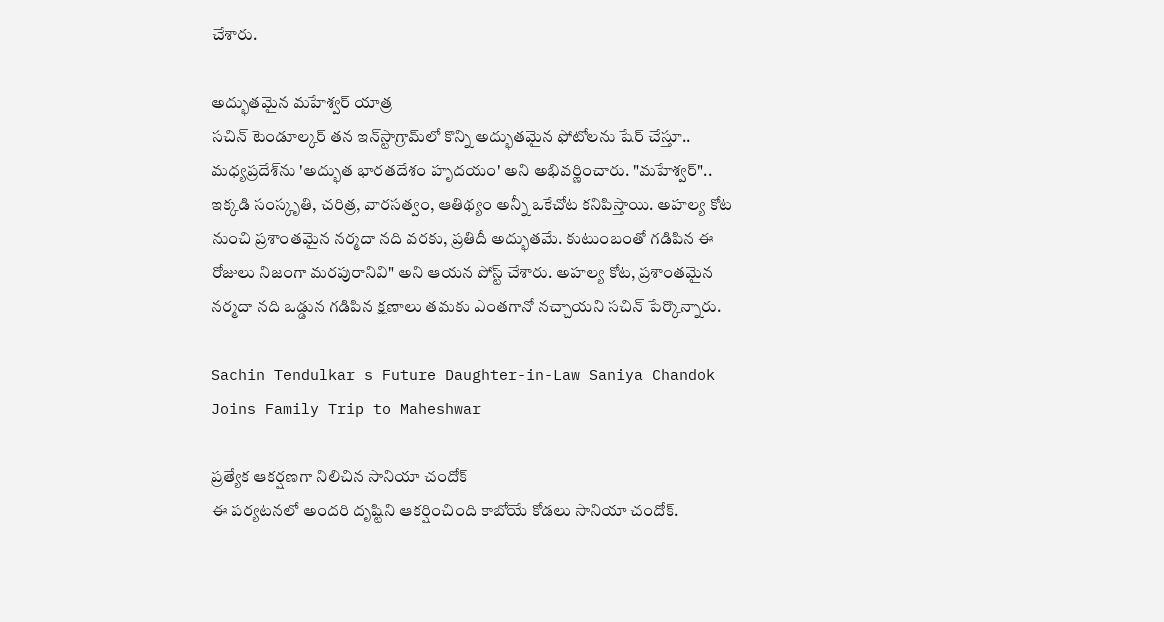చేశారు.

అద్భుతమైన మహేశ్వర్ యాత్ర
సచిన్ టెండూల్కర్ తన ఇన్‌స్టాగ్రామ్‌లో కొన్ని అద్భుతమైన ఫోటోలను షేర్ చేస్తూ.. మధ్యప్రదేశ్‌ను 'అద్భుత భారతదేశం హృదయం' అని అభివర్ణించారు. "మహేశ్వర్".. ఇక్కడి సంస్కృతి, చరిత్ర, వారసత్వం, ఆతిథ్యం అన్నీ ఒకేచోట కనిపిస్తాయి. అహల్య కోట నుంచి ప్రశాంతమైన నర్మదా నది వరకు, ప్రతిదీ అద్భుతమే. కుటుంబంతో గడిపిన ఈ రోజులు నిజంగా మరపురానివి" అని ఆయన పోస్ట్ చేశారు. అహల్య కోట, ప్రశాంతమైన నర్మదా నది ఒడ్డున గడిపిన క్షణాలు తమకు ఎంతగానో నచ్చాయని సచిన్ పేర్కొన్నారు.

Sachin Tendulkar s Future Daughter-in-Law Saniya Chandok Joins Family Trip to Maheshwar

ప్రత్యేక ఆకర్షణగా నిలిచిన సానియా చందోక్
ఈ పర్యటనలో అందరి దృష్టిని ఆకర్షించింది కాబోయే కోడలు సానియా చందోక్.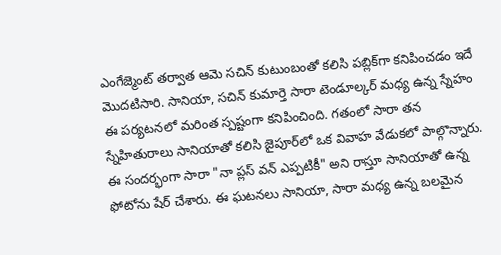ఎంగేజ్మెంట్ తర్వాత ఆమె సచిన్ కుటుంబంతో కలిసి పబ్లిక్‌గా కనిపించడం ఇదే మొదటిసారి. సానియా, సచిన్ కుమార్తె సారా టెండూల్కర్ మధ్య ఉన్న స్నేహం ఈ పర్యటనలో మరింత స్పష్టంగా కనిపించింది. గతంలో సారా తన స్నేహితురాలు సానియాతో కలిసి జైపూర్‌లో ఒక వివాహ వేడుకలో పాల్గొన్నారు. ఈ సందర్భంగా సారా "నా ప్లస్ వన్ ఎప్పటికీ" అని రాస్తూ సానియాతో ఉన్న ఫోటోను షేర్ చేశారు. ఈ ఘటనలు సానియా, సారా మధ్య ఉన్న బలమైన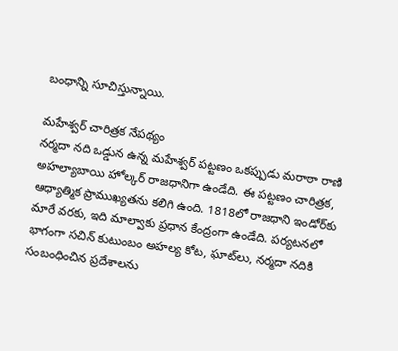బంధాన్ని సూచిస్తున్నాయి.

మహేశ్వర్ చారిత్రక నేపథ్యం
నర్మదా నది ఒడ్డున ఉన్న మహేశ్వర్ పట్టణం ఒకప్పుడు మరాఠా రాణి అహల్యాబాయి హోల్కర్ రాజధానిగా ఉండేది. ఈ పట్టణం చారిత్రక, ఆధ్యాత్మిక ప్రాముఖ్యతను కలిగి ఉంది. 1818లో రాజధాని ఇండోర్‌కు మారే వరకు, ఇది మాల్వాకు ప్రధాన కేంద్రంగా ఉండేది. పర్యటనలో భాగంగా సచిన్ కుటుంబం అహల్య కోట, ఘాట్‌లు, నర్మదా నదికి సంబంధించిన ప్రదేశాలను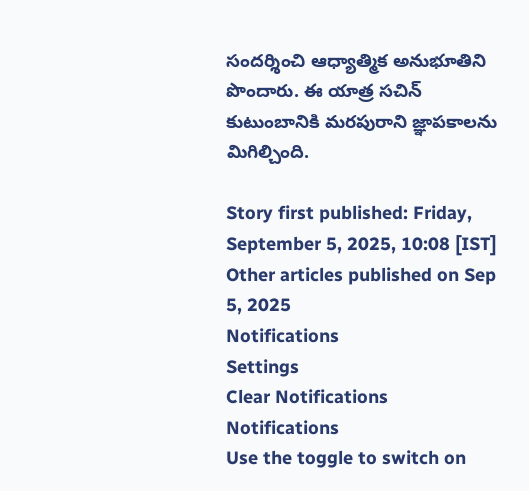సందర్శించి ఆధ్యాత్మిక అనుభూతిని పొందారు. ఈ యాత్ర సచిన్ కుటుంబానికి మరపురాని జ్ఞాపకాలను మిగిల్చింది.

Story first published: Friday, September 5, 2025, 10:08 [IST]
Other articles published on Sep 5, 2025
Notifications
Settings
Clear Notifications
Notifications
Use the toggle to switch on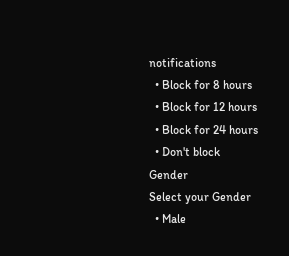notifications
  • Block for 8 hours
  • Block for 12 hours
  • Block for 24 hours
  • Don't block
Gender
Select your Gender
  • Male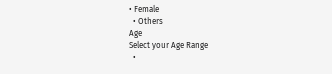• Female
  • Others
Age
Select your Age Range
  •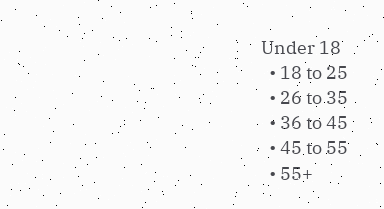Under 18
  • 18 to 25
  • 26 to 35
  • 36 to 45
  • 45 to 55
  • 55+